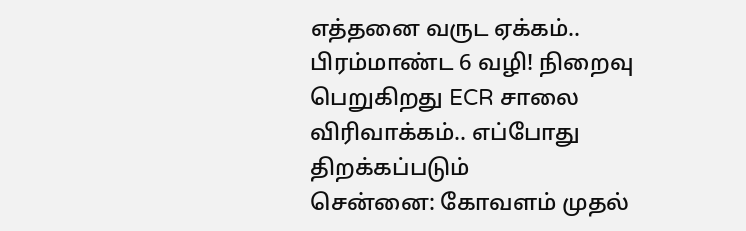எத்தனை வருட ஏக்கம்.. பிரம்மாண்ட 6 வழி! நிறைவு பெறுகிறது ECR சாலை விரிவாக்கம்.. எப்போது திறக்கப்படும்
சென்னை: கோவளம் முதல்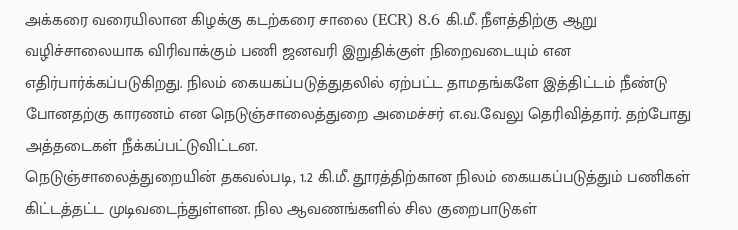அக்கரை வரையிலான கிழக்கு கடற்கரை சாலை (ECR) 8.6 கி.மீ. நீளத்திற்கு ஆறு வழிச்சாலையாக விரிவாக்கும் பணி ஜனவரி இறுதிக்குள் நிறைவடையும் என எதிர்பார்க்கப்படுகிறது. நிலம் கையகப்படுத்துதலில் ஏற்பட்ட தாமதங்களே இத்திட்டம் நீண்டு போனதற்கு காரணம் என நெடுஞ்சாலைத்துறை அமைச்சர் எ.வ.வேலு தெரிவித்தார். தற்போது அத்தடைகள் நீக்கப்பட்டுவிட்டன.
நெடுஞ்சாலைத்துறையின் தகவல்படி, 1.2 கி.மீ. தூரத்திற்கான நிலம் கையகப்படுத்தும் பணிகள் கிட்டத்தட்ட முடிவடைந்துள்ளன. நில ஆவணங்களில் சில குறைபாடுகள்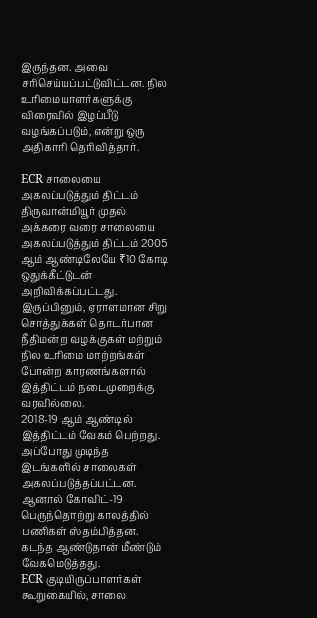இருந்தன. அவை சரிசெய்யப்பட்டுவிட்டன. நில உரிமையாளர்களுக்கு விரைவில் இழப்பீடு வழங்கப்படும், என்று ஒரு அதிகாரி தெரிவித்தார்.

ECR சாலையை அகலப்படுத்தும் திட்டம்
திருவான்மியூர் முதல் அக்கரை வரை சாலையை அகலப்படுத்தும் திட்டம் 2005 ஆம் ஆண்டிலேயே ₹10 கோடி ஒதுக்கீட்டுடன் அறிவிக்கப்பட்டது. இருப்பினும், ஏராளமான சிறு சொத்துக்கள் தொடர்பான நீதிமன்ற வழக்குகள் மற்றும் நில உரிமை மாற்றங்கள் போன்ற காரணங்களால் இத்திட்டம் நடைமுறைக்கு வரவில்லை.
2018-19 ஆம் ஆண்டில் இத்திட்டம் வேகம் பெற்றது. அப்போது முடிந்த இடங்களில் சாலைகள் அகலப்படுத்தப்பட்டன. ஆனால் கோவிட்-19 பெருந்தொற்று காலத்தில் பணிகள் ஸ்தம்பித்தன. கடந்த ஆண்டுதான் மீண்டும் வேகமெடுத்தது.
ECR குடியிருப்பாளர்கள் கூறுகையில், சாலை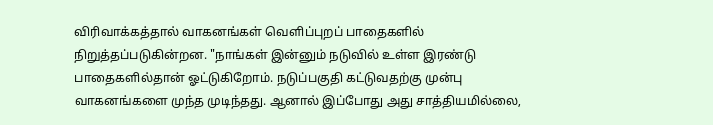விரிவாக்கத்தால் வாகனங்கள் வெளிப்புறப் பாதைகளில் நிறுத்தப்படுகின்றன. "நாங்கள் இன்னும் நடுவில் உள்ள இரண்டு பாதைகளில்தான் ஓட்டுகிறோம். நடுப்பகுதி கட்டுவதற்கு முன்பு வாகனங்களை முந்த முடிந்தது. ஆனால் இப்போது அது சாத்தியமில்லை,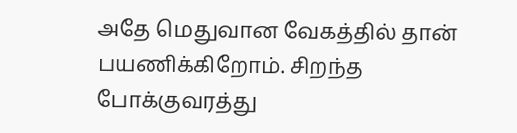அதே மெதுவான வேகத்தில் தான் பயணிக்கிறோம். சிறந்த போக்குவரத்து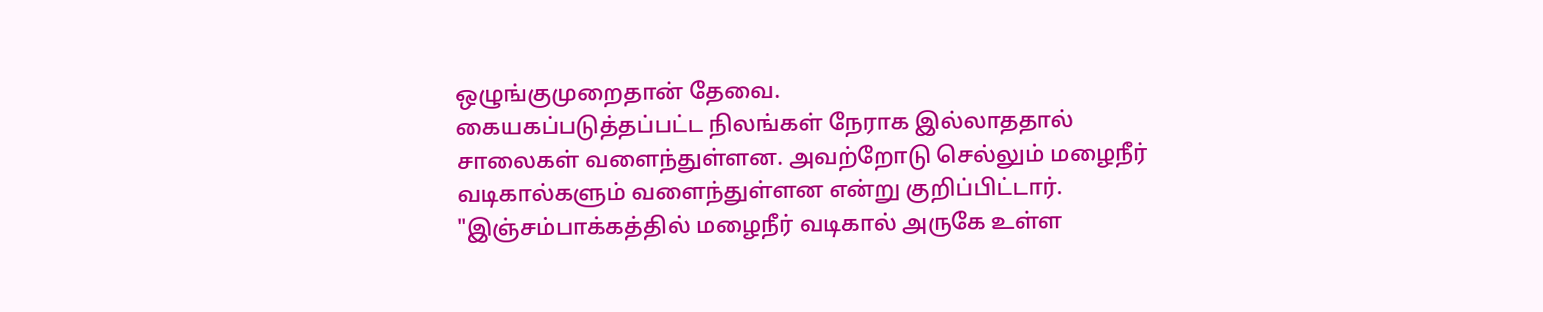ஒழுங்குமுறைதான் தேவை.
கையகப்படுத்தப்பட்ட நிலங்கள் நேராக இல்லாததால் சாலைகள் வளைந்துள்ளன. அவற்றோடு செல்லும் மழைநீர் வடிகால்களும் வளைந்துள்ளன என்று குறிப்பிட்டார். "இஞ்சம்பாக்கத்தில் மழைநீர் வடிகால் அருகே உள்ள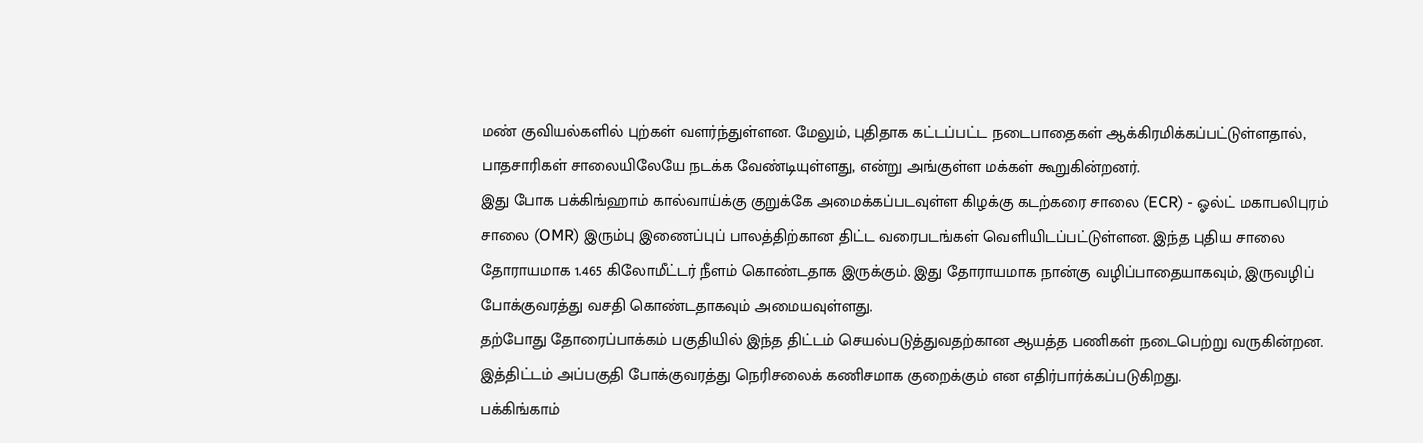மண் குவியல்களில் புற்கள் வளர்ந்துள்ளன. மேலும், புதிதாக கட்டப்பட்ட நடைபாதைகள் ஆக்கிரமிக்கப்பட்டுள்ளதால், பாதசாரிகள் சாலையிலேயே நடக்க வேண்டியுள்ளது, என்று அங்குள்ள மக்கள் கூறுகின்றனர்.
இது போக பக்கிங்ஹாம் கால்வாய்க்கு குறுக்கே அமைக்கப்படவுள்ள கிழக்கு கடற்கரை சாலை (ECR) - ஓல்ட் மகாபலிபுரம் சாலை (OMR) இரும்பு இணைப்புப் பாலத்திற்கான திட்ட வரைபடங்கள் வெளியிடப்பட்டுள்ளன. இந்த புதிய சாலை தோராயமாக 1.465 கிலோமீட்டர் நீளம் கொண்டதாக இருக்கும். இது தோராயமாக நான்கு வழிப்பாதையாகவும், இருவழிப் போக்குவரத்து வசதி கொண்டதாகவும் அமையவுள்ளது.
தற்போது தோரைப்பாக்கம் பகுதியில் இந்த திட்டம் செயல்படுத்துவதற்கான ஆயத்த பணிகள் நடைபெற்று வருகின்றன. இத்திட்டம் அப்பகுதி போக்குவரத்து நெரிசலைக் கணிசமாக குறைக்கும் என எதிர்பார்க்கப்படுகிறது.
பக்கிங்காம்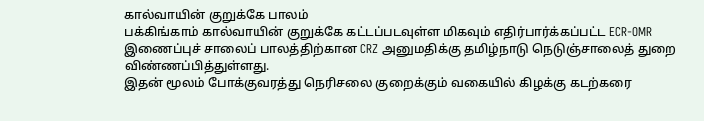கால்வாயின் குறுக்கே பாலம்
பக்கிங்காம் கால்வாயின் குறுக்கே கட்டப்படவுள்ள மிகவும் எதிர்பார்க்கப்பட்ட ECR-OMR இணைப்புச் சாலைப் பாலத்திற்கான CRZ அனுமதிக்கு தமிழ்நாடு நெடுஞ்சாலைத் துறை விண்ணப்பித்துள்ளது.
இதன் மூலம் போக்குவரத்து நெரிசலை குறைக்கும் வகையில் கிழக்கு கடற்கரை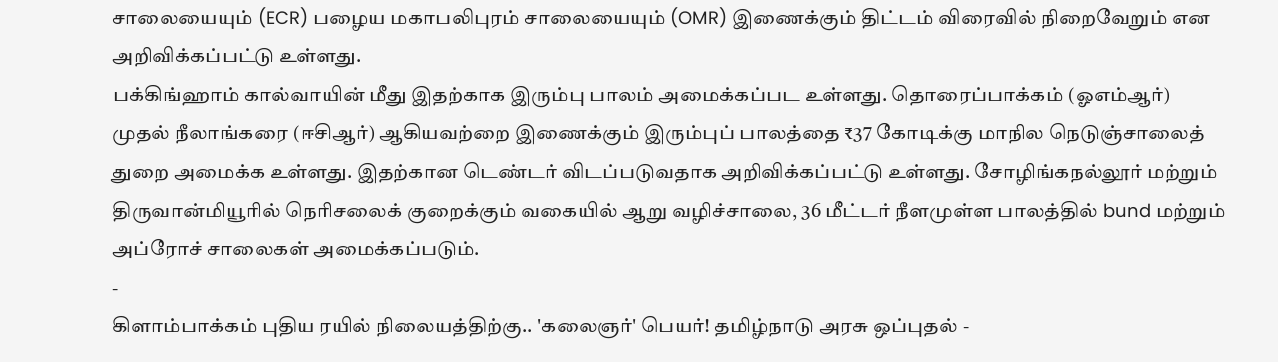சாலையையும் (ECR) பழைய மகாபலிபுரம் சாலையையும் (OMR) இணைக்கும் திட்டம் விரைவில் நிறைவேறும் என அறிவிக்கப்பட்டு உள்ளது.
பக்கிங்ஹாம் கால்வாயின் மீது இதற்காக இரும்பு பாலம் அமைக்கப்பட உள்ளது. தொரைப்பாக்கம் (ஓஎம்ஆர்) முதல் நீலாங்கரை (ஈசிஆர்) ஆகியவற்றை இணைக்கும் இரும்புப் பாலத்தை ₹37 கோடிக்கு மாநில நெடுஞ்சாலைத் துறை அமைக்க உள்ளது. இதற்கான டெண்டர் விடப்படுவதாக அறிவிக்கப்பட்டு உள்ளது. சோழிங்கநல்லூர் மற்றும் திருவான்மியூரில் நெரிசலைக் குறைக்கும் வகையில் ஆறு வழிச்சாலை, 36 மீட்டர் நீளமுள்ள பாலத்தில் bund மற்றும் அப்ரோச் சாலைகள் அமைக்கப்படும்.
-
கிளாம்பாக்கம் புதிய ரயில் நிலையத்திற்கு.. 'கலைஞர்' பெயர்! தமிழ்நாடு அரசு ஒப்புதல் -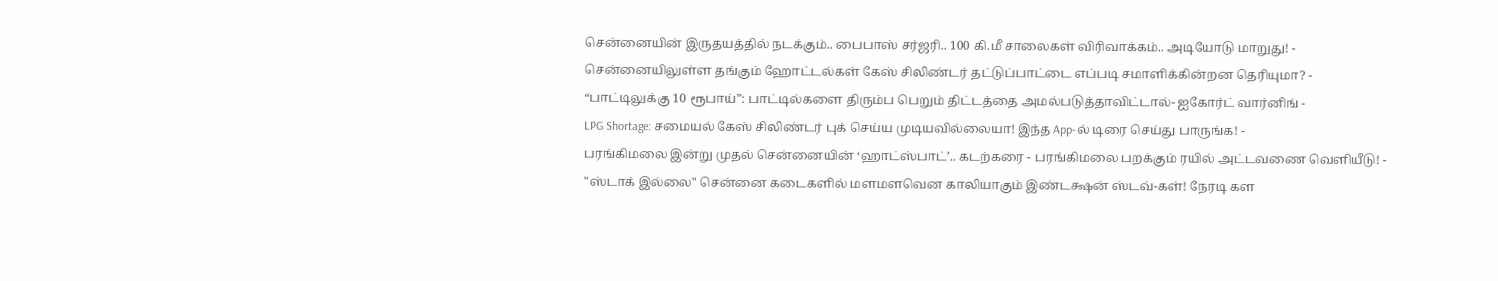சென்னையின் இருதயத்தில் நடக்கும்.. பைபாஸ் சர்ஜரி.. 100 கி.மீ சாலைகள் விரிவாக்கம்.. அடியோடு மாறுது! -
சென்னையிலுள்ள தங்கும் ஹோட்டல்கள் கேஸ் சிலிண்டர் தட்டுப்பாட்டை எப்படி சமாளிக்கின்றன தெரியுமா? -
“பாட்டிலுக்கு 10 ரூபாய்”: பாட்டில்களை திரும்ப பெறும் திட்டத்தை அமல்படுத்தாவிட்டால்- ஐகோர்ட் வார்னிங் -
LPG Shortage: சமையல் கேஸ் சிலிண்டர் புக் செய்ய முடியவில்லையா! இந்த App-ல் டிரை செய்து பாருங்க! -
பரங்கிமலை இன்று முதல் சென்னையின் ‘ஹாட்ஸ்பாட்’.. கடற்கரை - பரங்கிமலை பறக்கும் ரயில் அட்டவணை வெளியீடு! -
"ஸ்டாக் இல்லை" சென்னை கடைகளில் மளமளவென காலியாகும் இண்டக்ஷன் ஸ்டவ்-கள்! நேரடி கள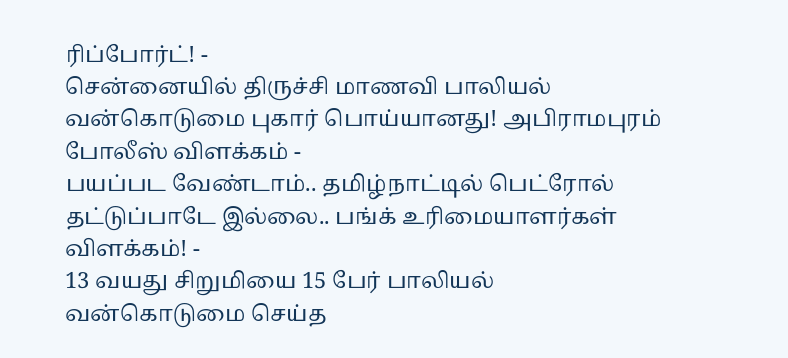ரிப்போர்ட்! -
சென்னையில் திருச்சி மாணவி பாலியல் வன்கொடுமை புகார் பொய்யானது! அபிராமபுரம் போலீஸ் விளக்கம் -
பயப்பட வேண்டாம்.. தமிழ்நாட்டில் பெட்ரோல் தட்டுப்பாடே இல்லை.. பங்க் உரிமையாளர்கள் விளக்கம்! -
13 வயது சிறுமியை 15 பேர் பாலியல் வன்கொடுமை செய்த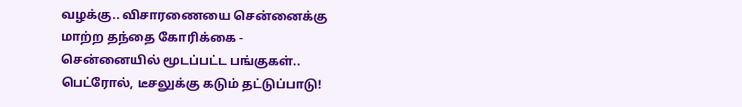வழக்கு.. விசாரணையை சென்னைக்கு மாற்ற தந்தை கோரிக்கை -
சென்னையில் மூடப்பட்ட பங்குகள்.. பெட்ரோல், டீசலுக்கு கடும் தட்டுப்பாடு!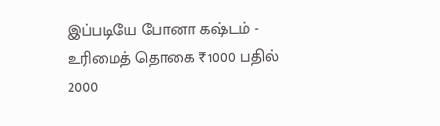இப்படியே போனா கஷ்டம் -
உரிமைத் தொகை ₹1000 பதில் 2000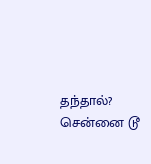தந்தால்? சென்னை டூ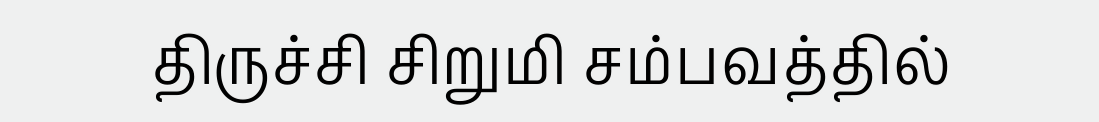திருச்சி சிறுமி சம்பவத்தில்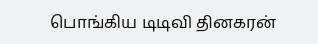பொங்கிய டிடிவி தினகரன்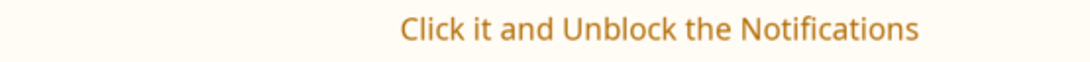Click it and Unblock the Notifications